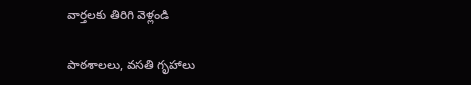వార్తలకు తిరిగి వెళ్లండి

పాఠశాలలు, వసతి గృహాలు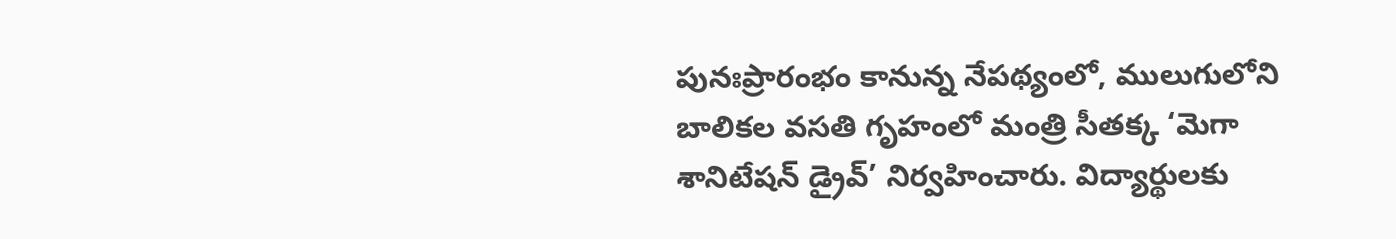పునఃప్రారంభం కానున్న నేపథ్యంలో, ములుగులోని బాలికల వసతి గృహంలో మంత్రి సీతక్క ‘మెగా శానిటేషన్ డ్రైవ్’ నిర్వహించారు. విద్యార్థులకు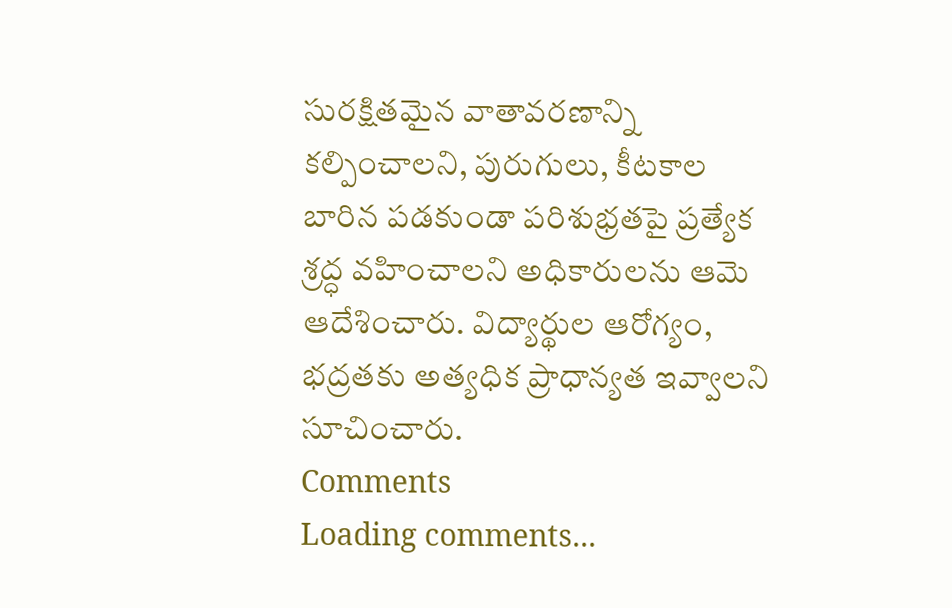సురక్షితమైన వాతావరణాన్ని కల్పించాలని, పురుగులు, కీటకాల బారిన పడకుండా పరిశుభ్రతపై ప్రత్యేక శ్రద్ధ వహించాలని అధికారులను ఆమె ఆదేశించారు. విద్యార్థుల ఆరోగ్యం, భద్రతకు అత్యధిక ప్రాధాన్యత ఇవ్వాలని సూచించారు.
Comments
Loading comments...